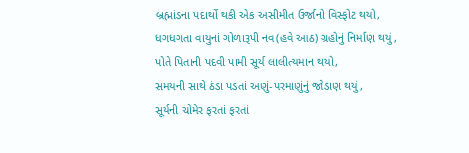બ્રહ્માંડના પદાર્થો થકી એક અસીમીત ઉર્જાનો વિસ્ફોટ થયો,
ધગધગતા વાયુનાં ગોળારૂપી નવ(હવે આઠ) ગ્રહોનું નિર્માણ થયું,
પોતે પિતાની પદવી પામી સૂર્ય લાલીત્યમાન થયો,
સમયની સાથે ઠંડા પડતાં અણું-પરમાણુંનું જોડાણ થયું,
સૂર્યની ચોમેર ફરતાં ફરતાં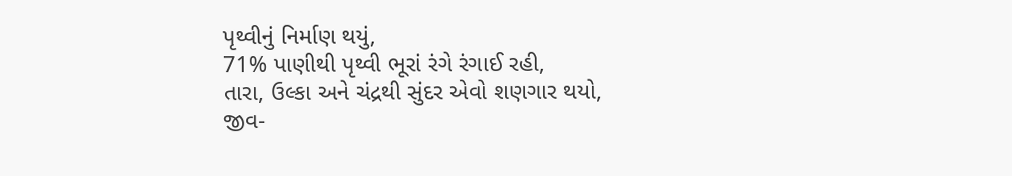પૃથ્વીનું નિર્માણ થયું,
71% પાણીથી પૃથ્વી ભૂરાં રંગે રંગાઈ રહી,
તારા, ઉલ્કા અને ચંદ્રથી સુંદર એવો શણગાર થયો,
જીવ-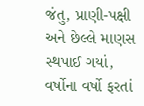જંતુ, પ્રાણી-પક્ષી અને છેલ્લે માણસ સ્થપાઈ ગયાં,
વર્ષોના વર્ષો ફરતાં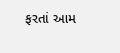ફરતાં આમ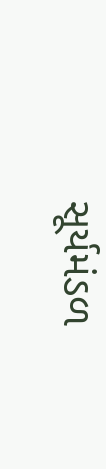સૂર્યમંડળ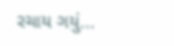રચાય ગયું...